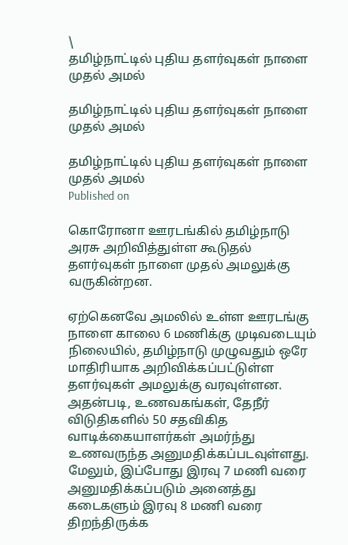\
தமிழ்நாட்டில் புதிய தளர்வுகள் நாளை முதல் அமல்

தமிழ்நாட்டில் புதிய தளர்வுகள் நாளை முதல் அமல்

தமிழ்நாட்டில் புதிய தளர்வுகள் நாளை முதல் அமல்
Published on

கொரோனா ஊரடங்கில் தமிழ்நாடு அரசு அறிவித்துள்ள கூடுதல் தளர்வுகள் நாளை முதல் அமலுக்கு வருகின்றன.

ஏற்கெனவே அமலில் உள்ள ஊரடங்கு நாளை காலை 6 மணிக்கு முடிவடையும் நிலையில், தமிழ்நாடு முழுவதும் ஒரே மாதிரியாக அறிவிக்கப்பட்டுள்ள தளர்வுகள் அமலுக்கு வரவுள்ளன. அதன்படி, உணவகங்கள், தேநீர் விடுதிகளில் 50 சதவிகித வாடிக்கையாளர்கள் அமர்ந்து உணவருந்த அனுமதிக்கப்படவுள்ளது. மேலும், இப்போது இரவு 7 மணி வரை அனுமதிக்கப்படும் அனைத்து கடைகளும் இரவு 8 மணி வரை திறந்திருக்க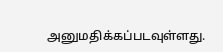அனுமதிக்கப்படவுள்ளது.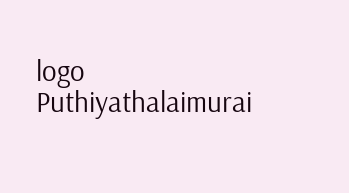logo
Puthiyathalaimurai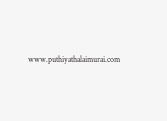www.puthiyathalaimurai.com